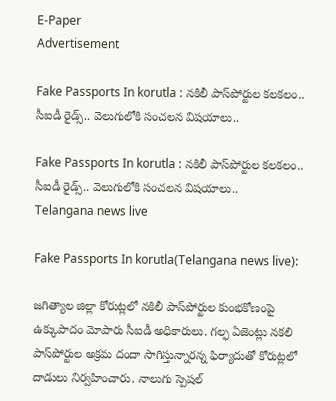E-Paper
Advertisement

Fake Passports In korutla : నకిలీ పాస్‌పోర్టుల కలకలం.. సీఐడీ రైడ్స్.. వెలుగులోకి సంచలన విషయాలు..

Fake Passports In korutla : నకిలీ పాస్‌పోర్టుల కలకలం.. సీఐడీ రైడ్స్.. వెలుగులోకి సంచలన విషయాలు..
Telangana news live

Fake Passports In korutla(Telangana news live):

జగిత్యాల జిల్లా కోరుట్లలో నకిలీ పాస్‌పోర్టుల కుంభకోణంపై ఉక్కుపాదం మోపారు సీఐడీ అధికారులు. గల్ఫ ఏజెంట్లు నకలి పాస్‌పోర్టుల అక్రమ దందా సాగిస్తున్నారన్న ఫిర్యాదుతో కోరుట్లలో దాడులు నిర్వహించారు. నాలుగు స్పెషల్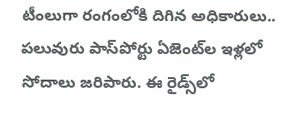టీంలుగా రంగంలోకి దిగిన అధికారులు.. పలువురు పాస్‌పోర్టు ఏజెంట్‌ల ఇళ్లలో సోదాలు జరిపారు. ఈ రైడ్స్‌లో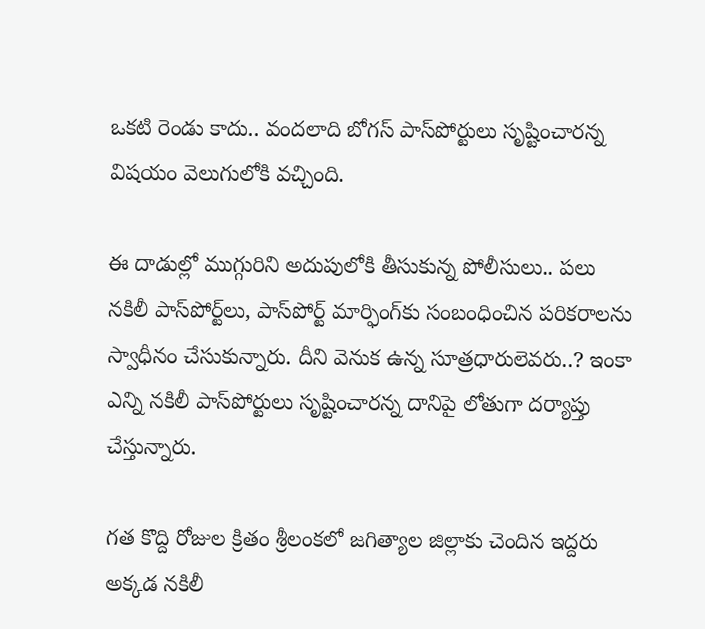ఒకటి రెండు కాదు.. వందలాది బోగస్‌ పాస్‌పోర్టులు సృష్టించారన్న విషయం వెలుగులోకి వచ్చింది.

ఈ దాడుల్లో ముగ్గురిని అదుపులోకి తీసుకున్న పోలీసులు.. పలు నకిలీ పాస్‌పోర్ట్‌లు, పాస్‌పోర్ట్‌ మార్ఫింగ్‌కు సంబంధించిన పరికరాలను స్వాధీనం చేసుకున్నారు. దీని వెనుక ఉన్న సూత్రధారులెవరు..? ఇంకా ఎన్ని నకిలీ పాస్‌పోర్టులు సృష్టించారన్న దానిపై లోతుగా దర్యాప్తు చేస్తున్నారు.

గత కొద్ది రోజుల క్రితం శ్రీలంకలో జగిత్యాల జిల్లాకు చెందిన ఇద్దరు అక్కడ నకిలీ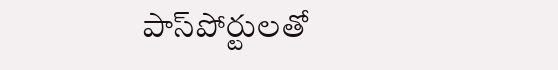పాస్‌పోర్టులతో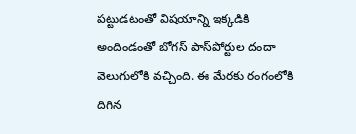పట్టుడటంతో విషయాన్ని ఇక్కడికి అందిండంతో బోగస్‌ పాస్‌పోర్టుల దందా వెలుగులోకి వచ్చింది. ఈ మేరకు రంగంలోకి దిగిన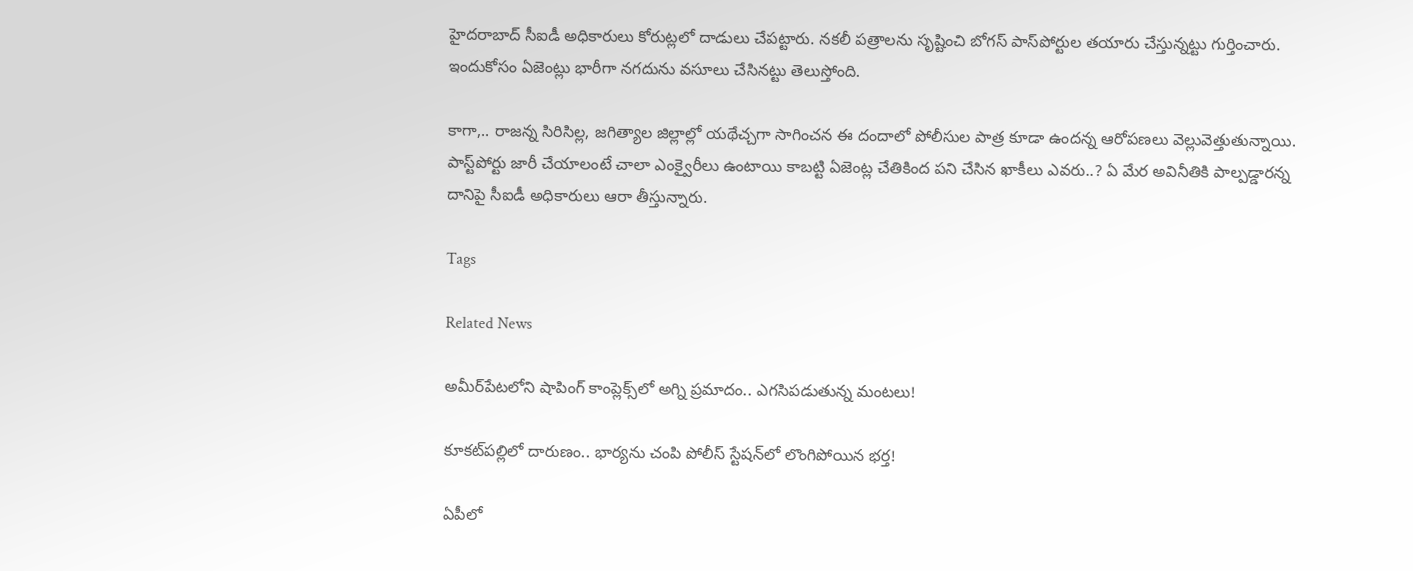హైదరాబాద్‌ సీఐడీ అధికారులు కోరుట్లలో దాడులు చేపట్టారు. నకలీ పత్రాలను సృష్టించి బోగస్‌ పాస్‌పోర్టుల తయారు చేస్తున్నట్టు గుర్తించారు. ఇందుకోసం ఏజెంట్లు భారీగా నగదును వసూలు చేసినట్టు తెలుస్తోంది.

కాగా,.. రాజన్న సిరిసిల్ల, జగిత్యాల జిల్లాల్లో యథేచ్చగా సాగించన ఈ దందాలో పోలీసుల పాత్ర కూడా ఉందన్న ఆరోపణలు వెల్లువెత్తుతున్నాయి. పాస్ట్‌పోర్టు జారీ చేయాలంటే చాలా ఎంక్వైరీలు ఉంటాయి కాబట్టి ఏజెంట్ల చేతికింద పని చేసిన ఖాకీలు ఎవరు..? ఏ మేర అవినీతికి పాల్పడ్డారన్న దానిపై సీఐడీ అధికారులు ఆరా తీస్తున్నారు.

Tags

Related News

అమీర్‌పేటలోని షాపింగ్ కాంప్లెక్స్‌లో అగ్ని ప్రమాదం.. ఎగసిపడుతున్న మంటలు!

కూకట్‌పల్లిలో దారుణం.. భార్యను చంపి పోలీస్ స్టేషన్‌లో లొంగిపోయిన భర్త!

ఏపీలో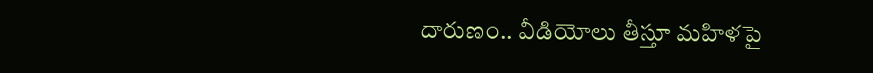దారుణం.. వీడియోలు తీస్తూ మ‌హిళ‌పై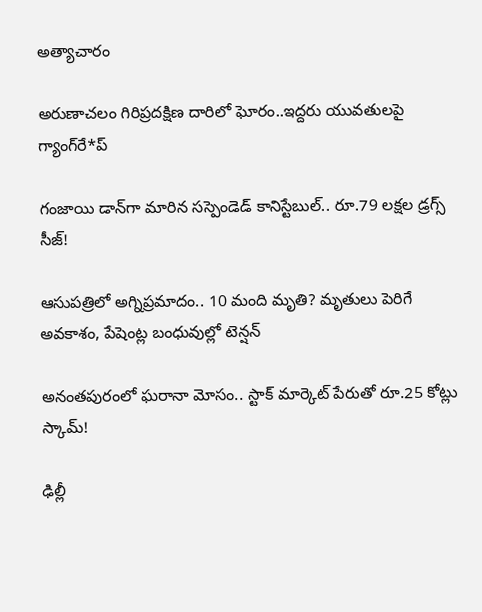అత్యాచారం

అరుణాచలం గిరిప్రదక్షిణ దారిలో ఘోరం..ఇద్దరు యువతులపై గ్యాంగ్‌రే*ప్

గంజాయి డాన్‌గా మారిన సస్పెండెడ్ కానిస్టేబుల్.. రూ.79 లక్షల డ్రగ్స్ సీజ్!

ఆసుపత్రిలో అగ్నిప్రమాదం.. 10 మంది మృతి? మృతులు పెరిగే అవకాశం, పేషెంట్ల బంధువుల్లో టెన్షన్

అనంతపురంలో ఘరానా మోసం.. స్టాక్ మార్కెట్ పేరుతో రూ.25 కోట్లు స్కామ్!

ఢిల్లీ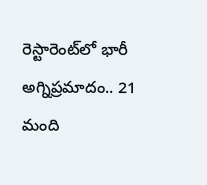రెస్టారెంట్‌లో భారీ అగ్నిప్రమాదం.. 21 మంది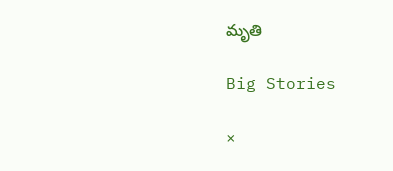మృతి

Big Stories

×